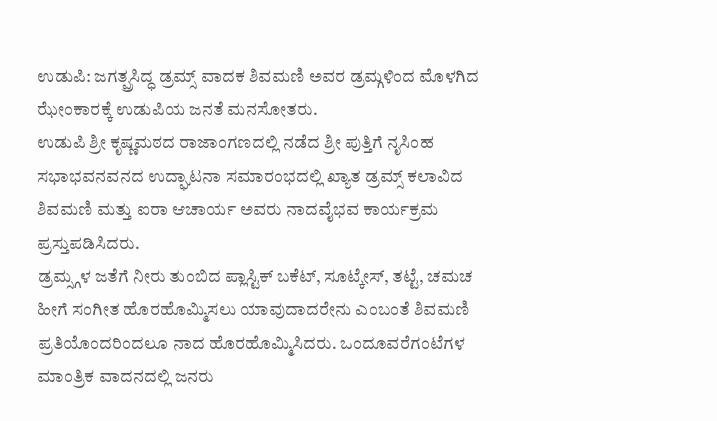ಉಡುಪಿ: ಜಗತ್ಪ್ರಸಿದ್ಧ ಡ್ರಮ್ಸ್ ವಾದಕ ಶಿವಮಣಿ ಅವರ ಡ್ರಮ್ಗಳಿಂದ ಮೊಳಗಿದ ಝೇಂಕಾರಕ್ಕೆ ಉಡುಪಿಯ ಜನತೆ ಮನಸೋತರು.
ಉಡುಪಿ ಶ್ರೀ ಕೃಷ್ಣಮಠದ ರಾಜಾಂಗಣದಲ್ಲಿ ನಡೆದ ಶ್ರೀ ಪುತ್ತಿಗೆ ನೃಸಿಂಹ ಸಭಾಭವನವನದ ಉದ್ಘಾಟನಾ ಸಮಾರಂಭದಲ್ಲಿ ಖ್ಯಾತ ಡ್ರಮ್ಸ್ ಕಲಾವಿದ ಶಿವಮಣಿ ಮತ್ತು ಐರಾ ಆಚಾರ್ಯ ಅವರು ನಾದವೈಭವ ಕಾರ್ಯಕ್ರಮ ಪ್ರಸ್ತುಪಡಿಸಿದರು.
ಡ್ರಮ್ಸ್ಗಳ ಜತೆಗೆ ನೀರು ತುಂಬಿದ ಪ್ಲಾಸ್ಟಿಕ್ ಬಕೆಟ್, ಸೂಟ್ಕೇಸ್, ತಟ್ಟೆ, ಚಮಚ ಹೀಗೆ ಸಂಗೀತ ಹೊರಹೊಮ್ಮಿಸಲು ಯಾವುದಾದರೇನು ಎಂಬಂತೆ ಶಿವಮಣಿ ಪ್ರತಿಯೊಂದರಿಂದಲೂ ನಾದ ಹೊರಹೊಮ್ಮಿಸಿದರು. ಒಂದೂವರೆಗಂಟೆಗಳ ಮಾಂತ್ರಿಕ ವಾದನದಲ್ಲಿ ಜನರು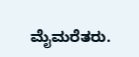ಮೈಮರೆತರು.